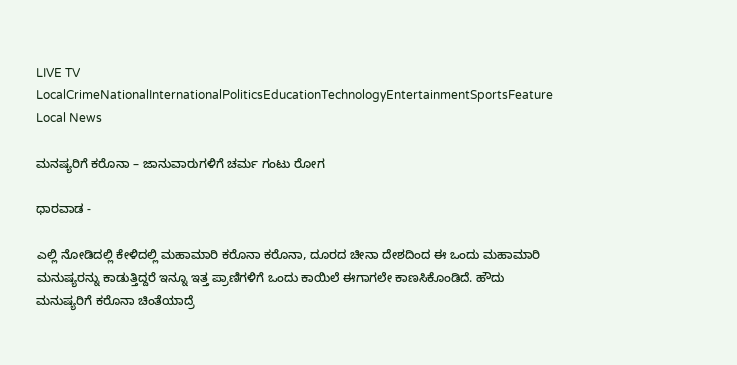LIVE TV LocalCrimeNationalInternationalPoliticsEducationTechnologyEntertainmentSportsFeature
Local News

ಮನಷ್ಯರಿಗೆ ಕರೊನಾ – ಜಾನುವಾರುಗಳಿಗೆ ಚರ್ಮ ಗಂಟು ರೋಗ

ಧಾರವಾಡ -

ಎಲ್ಲಿ ನೋಡಿದಲ್ಲಿ ಕೇಳಿದಲ್ಲಿ ಮಹಾಮಾರಿ ಕರೊನಾ ಕರೊನಾ, ದೂರದ ಚೀನಾ ದೇಶದಿಂದ ಈ ಒಂದು ಮಹಾಮಾರಿ ಮನುಷ್ಯರನ್ನು ಕಾಡುತ್ತಿದ್ದರೆ ಇನ್ನೂ ಇತ್ತ ಪ್ರಾಣಿಗಳಿಗೆ ಒಂದು ಕಾಯಿಲೆ ಈಗಾಗಲೇ ಕಾಣಸಿಕೊಂಡಿದೆ. ಹೌದು ಮನುಷ್ಯರಿಗೆ ಕರೊನಾ ಚಿಂತೆಯಾದ್ರೆ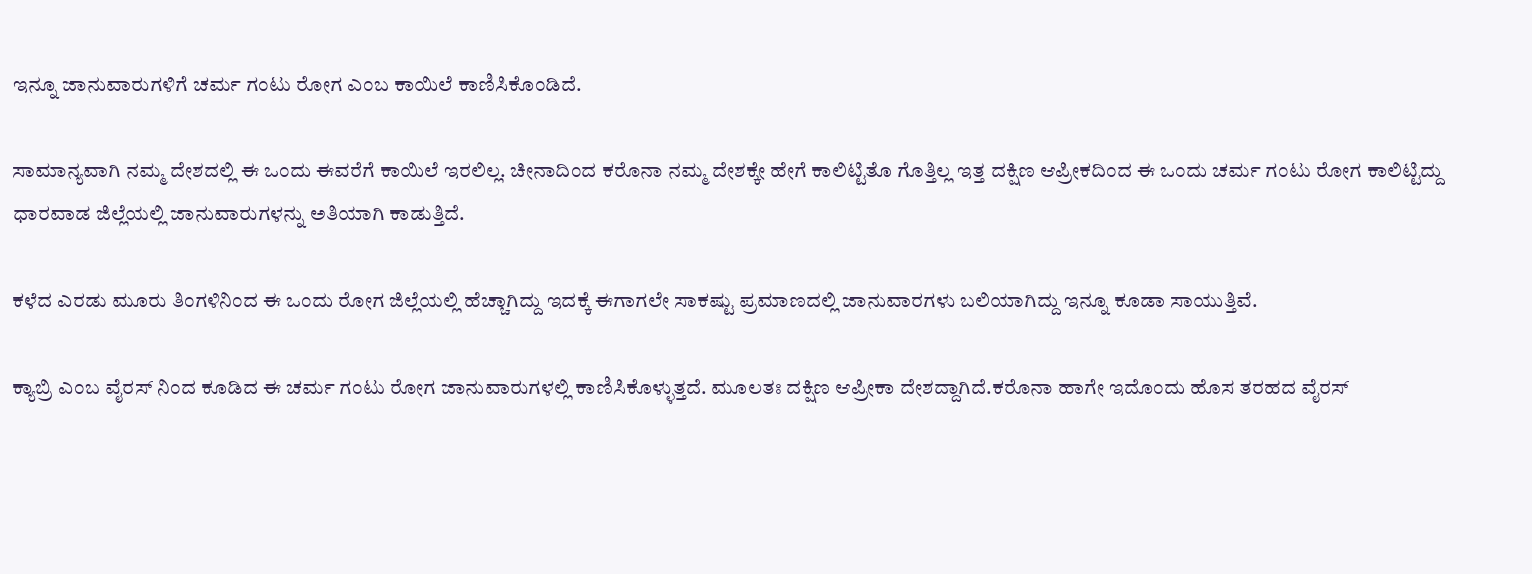ಇನ್ನೂ ಜಾನುವಾರುಗಳಿಗೆ ಚರ್ಮ ಗಂಟು ರೋಗ ಎಂಬ ಕಾಯಿಲೆ ಕಾಣಿಸಿಕೊಂಡಿದೆ.

ಸಾಮಾನ್ಯವಾಗಿ ನಮ್ಮ ದೇಶದಲ್ಲಿ ಈ ಒಂದು ಈವರೆಗೆ ಕಾಯಿಲೆ ಇರಲಿಲ್ಲ. ಚೀನಾದಿಂದ ಕರೊನಾ ನಮ್ಮ ದೇಶಕ್ಕೇ ಹೇಗೆ ಕಾಲಿಟ್ಟಿತೊ ಗೊತ್ತಿಲ್ಲ ಇತ್ತ ದಕ್ಷಿಣ ಆಪ್ರೀಕದಿಂದ ಈ ಒಂದು ಚರ್ಮ ಗಂಟು ರೋಗ ಕಾಲಿಟ್ಟಿದ್ದು ಧಾರವಾಡ ಜಿಲ್ಲೆಯಲ್ಲಿ ಜಾನುವಾರುಗಳನ್ನು ಅತಿಯಾಗಿ ಕಾಡುತ್ತಿದೆ.

ಕಳೆದ ಎರಡು ಮೂರು ತಿಂಗಳಿನಿಂದ ಈ ಒಂದು ರೋಗ ಜಿಲ್ಲೆಯಲ್ಲಿ ಹೆಚ್ಚಾಗಿದ್ದು ಇದಕ್ಕೆ ಈಗಾಗಲೇ ಸಾಕಷ್ಟು ಪ್ರಮಾಣದಲ್ಲಿ ಜಾನುವಾರಗಳು ಬಲಿಯಾಗಿದ್ದು ಇನ್ನೂ ಕೂಡಾ ಸಾಯುತ್ತಿವೆ.

ಕ್ಯಾಬ್ರಿ ಎಂಬ ವೈರಸ್ ನಿಂದ ಕೂಡಿದ ಈ ಚರ್ಮ ಗಂಟು ರೋಗ ಜಾನುವಾರುಗಳಲ್ಲಿ ಕಾಣಿಸಿಕೊಳ್ಳುತ್ತದೆ. ಮೂಲತಃ ದಕ್ಷಿಣ ಆಪ್ರೀಕಾ ದೇಶದ್ದಾಗಿದೆ.ಕರೊನಾ ಹಾಗೇ ಇದೊಂದು ಹೊಸ ತರಹದ ವೈರಸ್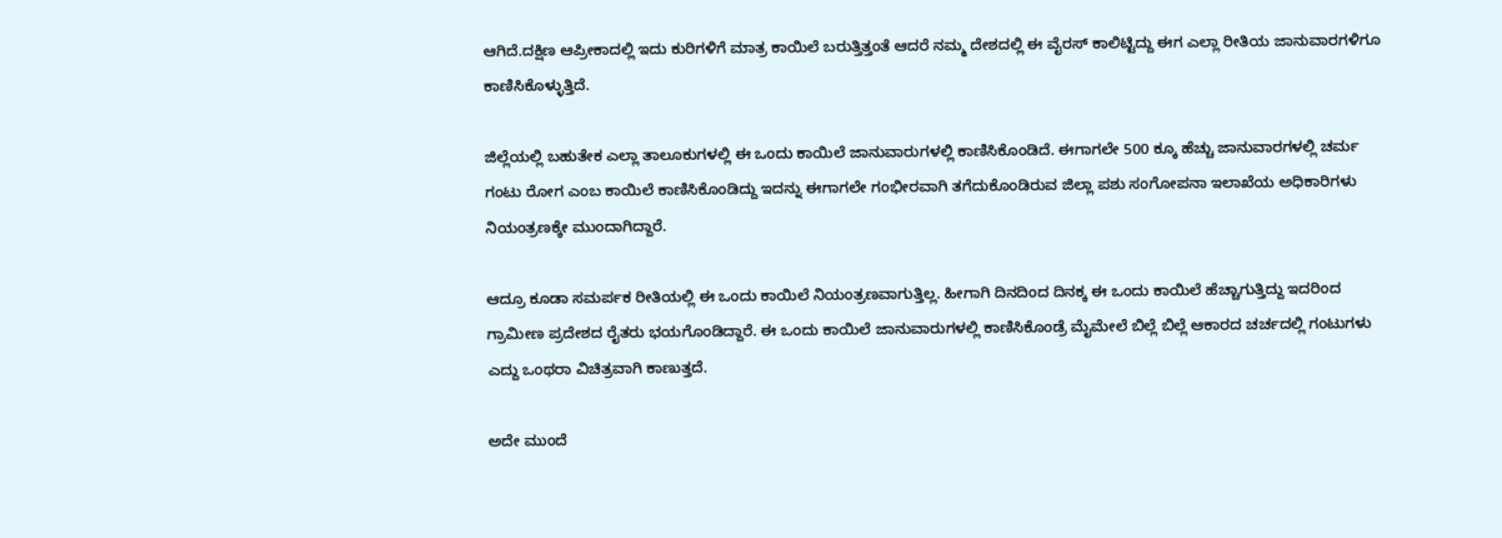ಆಗಿದೆ.ದಕ್ಷಿಣ ಆಪ್ರೀಕಾದಲ್ಲಿ ಇದು ಕುರಿಗಳಿಗೆ ಮಾತ್ರ ಕಾಯಿಲೆ ಬರುತ್ತಿತ್ತಂತೆ ಆದರೆ ನಮ್ಮ ದೇಶದಲ್ಲಿ ಈ ವೈರಸ್ ಕಾಲಿಟ್ಟಿದ್ದು ಈಗ ಎಲ್ಲಾ ರೀತಿಯ ಜಾನುವಾರಗಳಿಗೂ ಕಾಣಿಸಿಕೊಳ್ಳುತ್ತಿದೆ.

ಜಿಲ್ಲೆಯಲ್ಲಿ ಬಹುತೇಕ ಎಲ್ಲಾ ತಾಲೂಕುಗಳಲ್ಲಿ ಈ ಒಂದು ಕಾಯಿಲೆ ಜಾನುವಾರುಗಳಲ್ಲಿ ಕಾಣಿಸಿಕೊಂಡಿದೆ. ಈಗಾಗಲೇ 500 ಕ್ಕೂ ಹೆಚ್ಚು ಜಾನುವಾರಗಳಲ್ಲಿ ಚರ್ಮ ಗಂಟು ರೋಗ ಎಂಬ ಕಾಯಿಲೆ ಕಾಣಿಸಿಕೊಂಡಿದ್ದು ಇದನ್ನು ಈಗಾಗಲೇ ಗಂಭೀರವಾಗಿ ತಗೆದುಕೊಂಡಿರುವ ಜಿಲ್ಲಾ ಪಶು ಸಂಗೋಪನಾ ಇಲಾಖೆಯ ಅಧಿಕಾರಿಗಳು ನಿಯಂತ್ರಣಕ್ಕೇ ಮುಂದಾಗಿದ್ದಾರೆ.

ಆದ್ರೂ ಕೂಡಾ ಸಮರ್ಪಕ ರೀತಿಯಲ್ಲಿ ಈ ಒಂದು ಕಾಯಿಲೆ ನಿಯಂತ್ರಣವಾಗುತ್ತಿಲ್ಲ. ಹೀಗಾಗಿ ದಿನದಿಂದ ದಿನಕ್ಕ ಈ ಒಂದು ಕಾಯಿಲೆ ಹೆಚ್ಚಾಗುತ್ತಿದ್ದು ಇದರಿಂದ ಗ್ರಾಮೀಣ ಪ್ರದೇಶದ ರೈತರು ಭಯಗೊಂಡಿದ್ದಾರೆ. ಈ ಒಂದು ಕಾಯಿಲೆ ಜಾನುವಾರುಗಳಲ್ಲಿ ಕಾಣಿಸಿಕೊಂಡ್ರೆ ಮೈಮೇಲೆ ಬಿಲ್ಲೆ ಬಿಲ್ಲೆ ಆಕಾರದ ಚರ್ಚದಲ್ಲಿ ಗಂಟುಗಳು ಎದ್ದು ಒಂಥರಾ ವಿಚಿತ್ರವಾಗಿ ಕಾಣುತ್ತದೆ.

ಅದೇ ಮುಂದೆ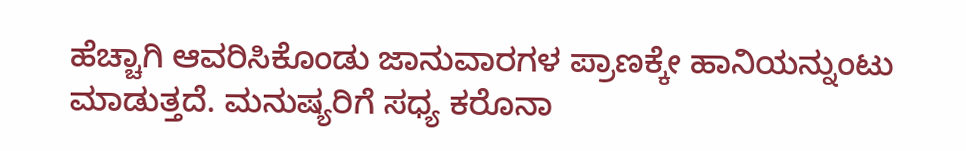ಹೆಚ್ಚಾಗಿ ಆವರಿಸಿಕೊಂಡು ಜಾನುವಾರಗಳ ಪ್ರಾಣಕ್ಕೇ ಹಾನಿಯನ್ನುಂಟು ಮಾಡುತ್ತದೆ. ಮನುಷ್ಯರಿಗೆ ಸಧ್ಯ ಕರೊನಾ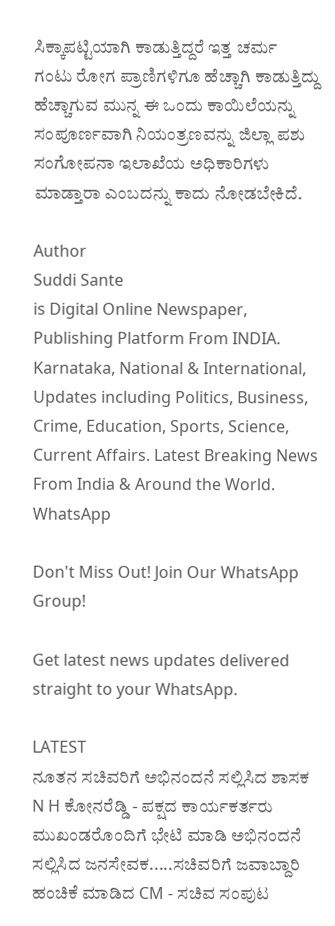ಸಿಕ್ಕಾಪಟ್ಟಿಯಾಗಿ ಕಾಡುತ್ತಿದ್ದರೆ ಇತ್ತ ಚರ್ಮ ಗಂಟು ರೋಗ ಪ್ರಾಣಿಗಳಿಗೂ ಹೆಚ್ಚಾಗಿ ಕಾಡುತ್ತಿದ್ದು ಹೆಚ್ಚಾಗುವ ಮುನ್ನ ಈ ಒಂದು ಕಾಯಿಲೆಯನ್ನು ಸಂಪೂರ್ಣವಾಗಿ ನಿಯಂತ್ರಣವನ್ನು ಜಿಲ್ಲಾ ಪಶು ಸಂಗೋಪನಾ ಇಲಾಖೆಯ ಅಧಿಕಾರಿಗಳು ಮಾಡ್ತಾರಾ ಎಂಬದನ್ನು ಕಾದು ನೋಡಬೇಕಿದೆ.

Author
Suddi Sante
is Digital Online Newspaper, Publishing Platform From INDIA. Karnataka, National & International, Updates including Politics, Business, Crime, Education, Sports, Science, Current Affairs. Latest Breaking News From India & Around the World.
WhatsApp

Don't Miss Out! Join Our WhatsApp Group!

Get latest news updates delivered straight to your WhatsApp.

LATEST
ನೂತನ ಸಚಿವರಿಗೆ ಅಭಿನಂದನೆ ಸಲ್ಲಿಸಿದ ಶಾಸಕ N H ಕೋನರೆಡ್ಡಿ - ಪಕ್ಷದ ಕಾರ್ಯಕರ್ತರು ಮುಖಂಡರೊಂದಿಗೆ ಭೇಟಿ ಮಾಡಿ ಅಭಿನಂದನೆ ಸಲ್ಲಿಸಿದ ಜನಸೇವಕ.....ಸಚಿವರಿಗೆ ಜವಾಬ್ದಾರಿ ಹಂಚಿಕೆ ಮಾಡಿದ CM - ಸಚಿವ ಸಂಪುಟ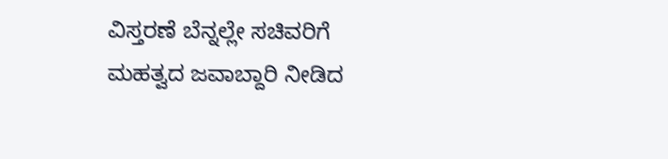ವಿಸ್ತರಣೆ ಬೆನ್ನಲ್ಲೇ ಸಚಿವರಿಗೆ ಮಹತ್ವದ ಜವಾಬ್ದಾರಿ ನೀಡಿದ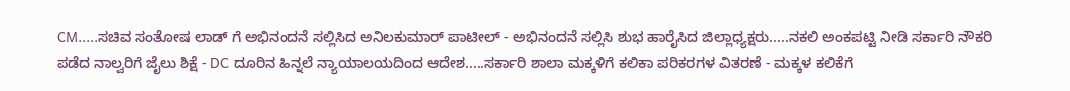CM.....ಸಚಿವ ಸಂತೋಷ ಲಾಡ್ ಗೆ ಅಭಿನಂದನೆ ಸಲ್ಲಿಸಿದ ಅನಿಲಕುಮಾರ್ ಪಾಟೀಲ್ - ಅಭಿನಂದನೆ ಸಲ್ಲಿಸಿ ಶುಭ ಹಾರೈಸಿದ ಜಿಲ್ಲಾಧ್ಯಕ್ಷರು.....ನಕಲಿ ಅಂಕಪಟ್ಟಿ ನೀಡಿ ಸರ್ಕಾರಿ ನೌಕರಿ ಪಡೆದ ನಾಲ್ವರಿಗೆ ಜೈಲು ಶಿಕ್ಷೆ - DC ದೂರಿನ ಹಿನ್ನಲೆ ನ್ಯಾಯಾಲಯದಿಂದ ಆದೇಶ.....ಸರ್ಕಾರಿ ಶಾಲಾ ಮಕ್ಕಳಿಗೆ ಕಲಿಕಾ ಪರಿಕರಗಳ ವಿತರಣೆ - ಮಕ್ಕಳ ಕಲಿಕೆಗೆ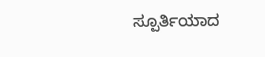ಸ್ಪೂರ್ತಿಯಾದ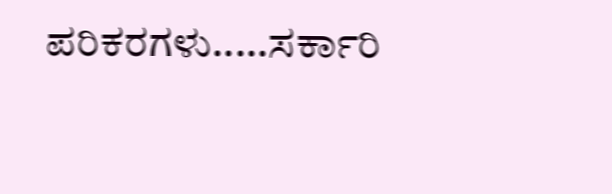ಪರಿಕರಗಳು.....ಸರ್ಕಾರಿ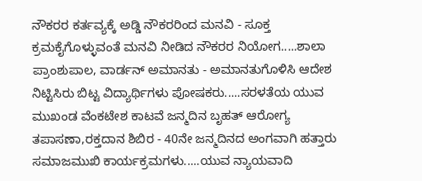ನೌಕರರ ಕರ್ತವ್ಯಕ್ಕೆ ಅಡ್ಡಿ ನೌಕರರಿಂದ ಮನವಿ - ಸೂಕ್ತ ಕ್ರಮಕೈಗೊಳ್ಳುವಂತೆ ಮನವಿ ನೀಡಿದ ನೌಕರರ ನಿಯೋಗ.....ಶಾಲಾ ಪ್ರಾಂಶುಪಾಲ, ವಾರ್ಡನ್ ಅಮಾನತು - ಅಮಾನತುಗೊಳಿಸಿ ಆದೇಶ ನಿಟ್ಟಿಸಿರು ಬಿಟ್ಟ ವಿದ್ಯಾರ್ಥಿಗಳು ಪೋಷಕರು.....ಸರಳತೆಯ ಯುವ ಮುಖಂಡ ವೆಂಕಟೇಶ ಕಾಟವೆ ಜನ್ಮದಿನ ಬೃಹತ್ ಆರೋಗ್ಯ ತಪಾಸಣಾ,ರಕ್ತದಾನ ಶಿಬಿರ - 40ನೇ ಜನ್ಮದಿನದ ಅಂಗವಾಗಿ ಹತ್ತಾರು ಸಮಾಜಮುಖಿ ಕಾರ್ಯಕ್ರಮಗಳು.....ಯುವ ನ್ಯಾಯವಾದಿ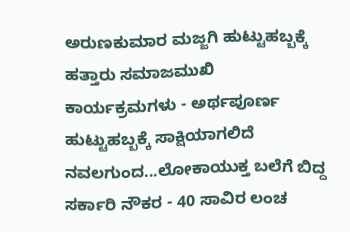ಅರುಣಕುಮಾರ ಮಜ್ಜಗಿ ಹುಟ್ಟುಹಬ್ಬಕ್ಕೆ ಹತ್ತಾರು ಸಮಾಜಮುಖಿ ಕಾರ್ಯಕ್ರಮಗಳು - ಅರ್ಥಪೂರ್ಣ ಹುಟ್ಟುಹಬ್ಬಕ್ಕೆ ಸಾಕ್ಷಿಯಾಗಲಿದೆ ನವಲಗುಂದ...ಲೋಕಾಯುಕ್ತ ಬಲೆಗೆ ಬಿದ್ದ ಸರ್ಕಾರಿ ನೌಕರ - 40 ಸಾವಿರ ಲಂಚ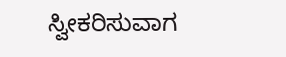ಸ್ವೀಕರಿಸುವಾಗ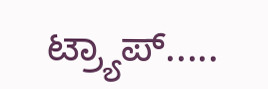ಟ್ರ್ಯಾಪ್.....